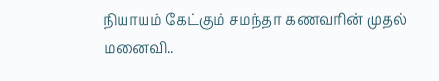நியாயம் கேட்கும் சமந்தா கணவரின் முதல் மனைவி..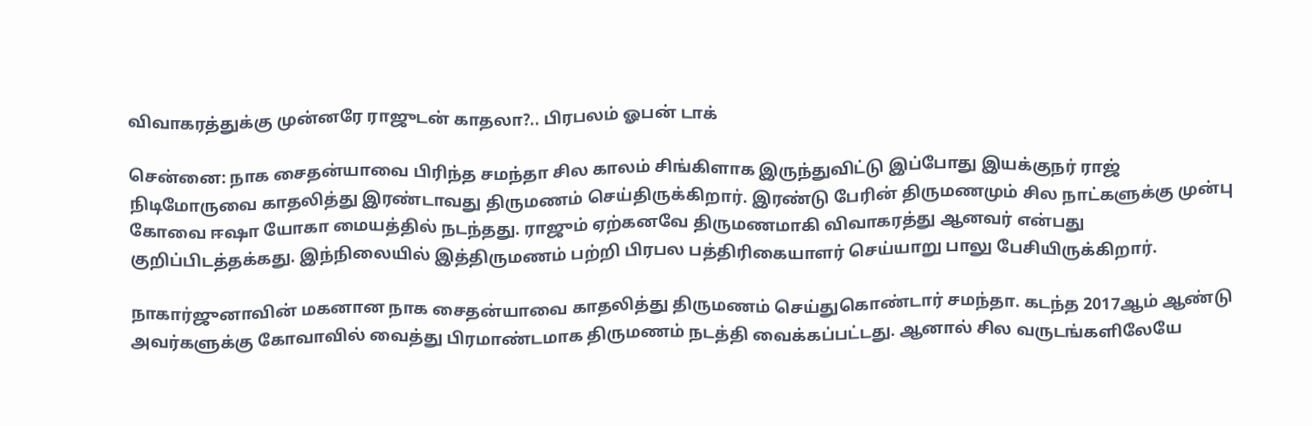விவாகரத்துக்கு முன்னரே ராஜுடன் காதலா?.. பிரபலம் ஓபன் டாக்

சென்னை: நாக சைதன்யாவை பிரிந்த சமந்தா சில காலம் சிங்கிளாக இருந்துவிட்டு இப்போது இயக்குநர் ராஜ் நிடிமோருவை காதலித்து இரண்டாவது திருமணம் செய்திருக்கிறார். இரண்டு பேரின் திருமணமும் சில நாட்களுக்கு முன்பு கோவை ஈஷா யோகா மையத்தில் நடந்தது. ராஜும் ஏற்கனவே திருமணமாகி விவாகரத்து ஆனவர் என்பது குறிப்பிடத்தக்கது. இந்நிலையில் இத்திருமணம் பற்றி பிரபல பத்திரிகையாளர் செய்யாறு பாலு பேசியிருக்கிறார்.

நாகார்ஜுனாவின் மகனான நாக சைதன்யாவை காதலித்து திருமணம் செய்துகொண்டார் சமந்தா. கடந்த 2017ஆம் ஆண்டு அவர்களுக்கு கோவாவில் வைத்து பிரமாண்டமாக திருமணம் நடத்தி வைக்கப்பட்டது. ஆனால் சில வருடங்களிலேயே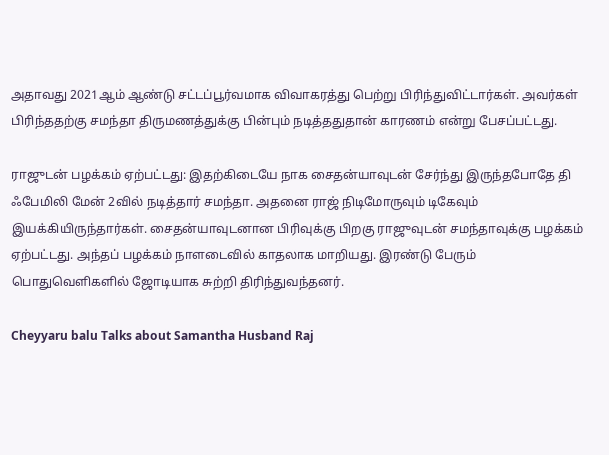அதாவது 2021ஆம் ஆண்டு சட்டப்பூர்வமாக விவாகரத்து பெற்று பிரிந்துவிட்டார்கள். அவர்கள் பிரிந்ததற்கு சமந்தா திருமணத்துக்கு பின்பும் நடித்ததுதான் காரணம் என்று பேசப்பட்டது.

ராஜுடன் பழக்கம் ஏற்பட்டது: இதற்கிடையே நாக சைதன்யாவுடன் சேர்ந்து இருந்தபோதே தி ஃபேமிலி மேன் 2வில் நடித்தார் சமந்தா. அதனை ராஜ் நிடிமோருவும் டிகேவும் இயக்கியிருந்தார்கள். சைதன்யாவுடனான பிரிவுக்கு பிறகு ராஜுவுடன் சமந்தாவுக்கு பழக்கம் ஏற்பட்டது. அந்தப் பழக்கம் நாளடைவில் காதலாக மாறியது. இரண்டு பேரும் பொதுவெளிகளில் ஜோடியாக சுற்றி திரிந்துவந்தனர்.

Cheyyaru balu Talks about Samantha Husband Raj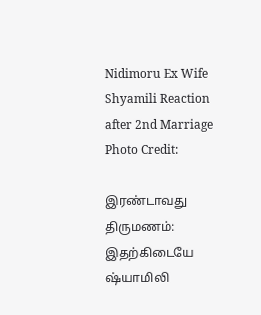Nidimoru Ex Wife Shyamili Reaction after 2nd Marriage
Photo Credit:

இரண்டாவது திருமணம்: இதற்கிடையே ஷ்யாமிலி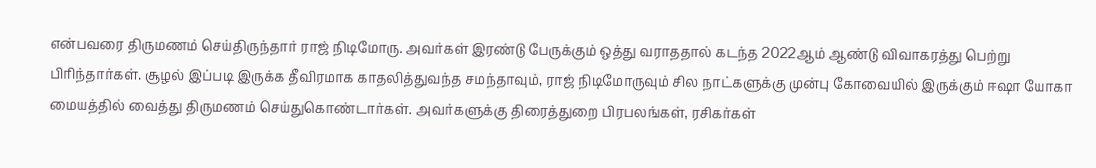என்பவரை திருமணம் செய்திருந்தார் ராஜ் நிடிமோரு. அவர்கள் இரண்டு பேருக்கும் ஒத்து வராததால் கடந்த 2022ஆம் ஆண்டு விவாகரத்து பெற்று பிரிந்தார்கள். சூழல் இப்படி இருக்க தீவிரமாக காதலித்துவந்த சமந்தாவும், ராஜ் நிடிமோருவும் சில நாட்களுக்கு முன்பு கோவையில் இருக்கும் ஈஷா யோகா மையத்தில் வைத்து திருமணம் செய்துகொண்டார்கள். அவர்களுக்கு திரைத்துறை பிரபலங்கள், ரசிகர்கள்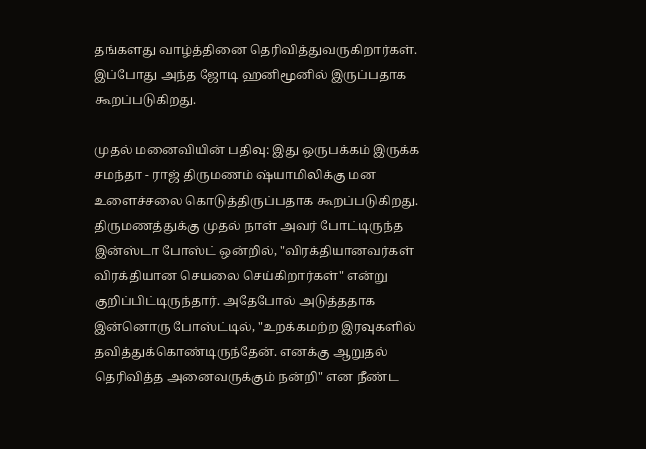தங்களது வாழ்த்தினை தெரிவித்துவருகிறார்கள். இப்போது அந்த ஜோடி ஹனிமூனில் இருப்பதாக கூறப்படுகிறது.

முதல் மனைவியின் பதிவு: இது ஒருபக்கம் இருக்க சமந்தா - ராஜ் திருமணம் ஷ்யாமிலிக்கு மன உளைச்சலை கொடுத்திருப்பதாக கூறப்படுகிறது. திருமணத்துக்கு முதல் நாள் அவர் போட்டிருந்த இன்ஸ்டா போஸ்ட் ஒன்றில், "விரக்தியானவர்கள் விரக்தியான செயலை செய்கிறார்கள்" என்று குறிப்பிட்டிருந்தார். அதேபோல் அடுத்ததாக இன்னொரு போஸ்ட்டில், "உறக்கமற்ற இரவுகளில் தவித்துக்கொண்டிருந்தேன். எனக்கு ஆறுதல் தெரிவித்த அனைவருக்கும் நன்றி" என நீண்ட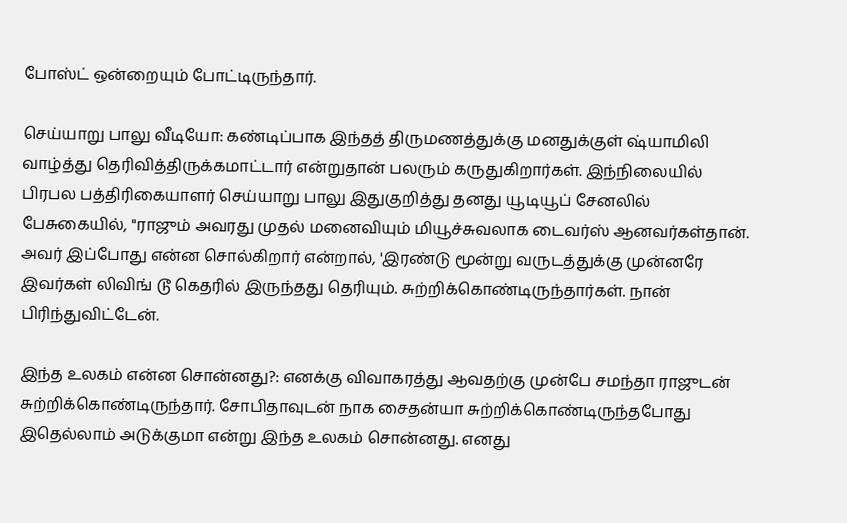போஸ்ட் ஒன்றையும் போட்டிருந்தார்.

செய்யாறு பாலு வீடியோ: கண்டிப்பாக இந்தத் திருமணத்துக்கு மனதுக்குள் ஷ்யாமிலி வாழ்த்து தெரிவித்திருக்கமாட்டார் என்றுதான் பலரும் கருதுகிறார்கள். இந்நிலையில் பிரபல பத்திரிகையாளர் செய்யாறு பாலு இதுகுறித்து தனது யூடியூப் சேனலில் பேசுகையில், "ராஜும் அவரது முதல் மனைவியும் மியூச்சுவலாக டைவர்ஸ் ஆனவர்கள்தான். அவர் இப்போது என்ன சொல்கிறார் என்றால், 'இரண்டு மூன்று வருடத்துக்கு முன்னரே இவர்கள் லிவிங் டூ கெதரில் இருந்தது தெரியும். சுற்றிக்கொண்டிருந்தார்கள். நான் பிரிந்துவிட்டேன்.

இந்த உலகம் என்ன சொன்னது?: எனக்கு விவாகரத்து ஆவதற்கு முன்பே சமந்தா ராஜுடன் சுற்றிக்கொண்டிருந்தார். சோபிதாவுடன் நாக சைதன்யா சுற்றிக்கொண்டிருந்தபோது இதெல்லாம் அடுக்குமா என்று இந்த உலகம் சொன்னது. எனது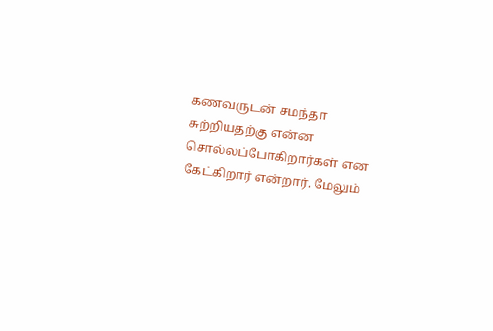கணவருடன் சமந்தா சுற்றியதற்கு என்ன சொல்லப்போகிறார்கள் என கேட்கிறார் என்றார். மேலும்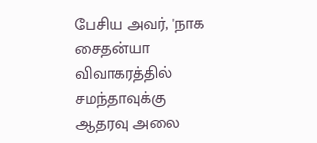பேசிய அவர், 'நாக சைதன்யா விவாகரத்தில் சமந்தாவுக்கு ஆதரவு அலை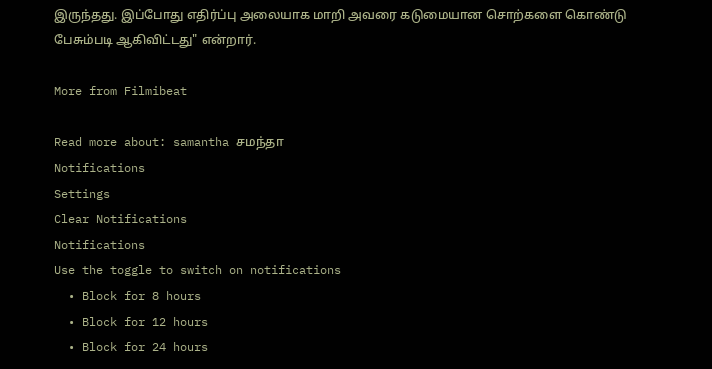இருந்தது. இப்போது எதிர்ப்பு அலையாக மாறி அவரை கடுமையான சொற்களை கொண்டு பேசும்படி ஆகிவிட்டது" என்றார்.

More from Filmibeat

Read more about: samantha சமந்தா
Notifications
Settings
Clear Notifications
Notifications
Use the toggle to switch on notifications
  • Block for 8 hours
  • Block for 12 hours
  • Block for 24 hours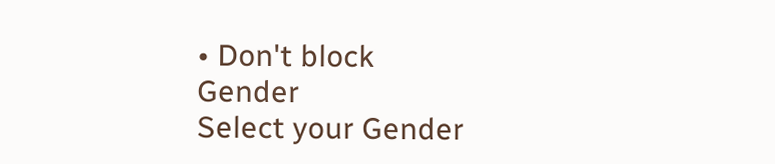• Don't block
Gender
Select your Gender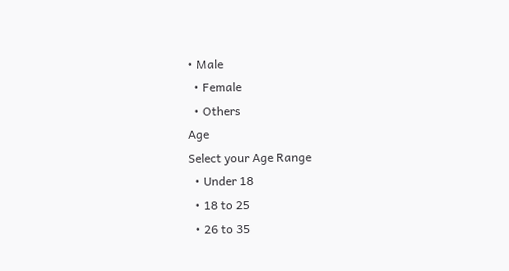• Male
  • Female
  • Others
Age
Select your Age Range
  • Under 18
  • 18 to 25
  • 26 to 35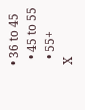• 36 to 45
  • 45 to 55
  • 55+
X